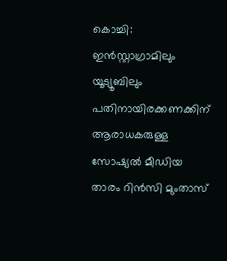കൊച്ചി: ഇൻസ്റ്റാഗ്രാമിലും യൂട്യൂബിലും പതിനായിരക്കണക്കിന് ആരാധകരുള്ള സോഷ്യൽ മീഡിയ താരം റിൻസി മുംതാസ്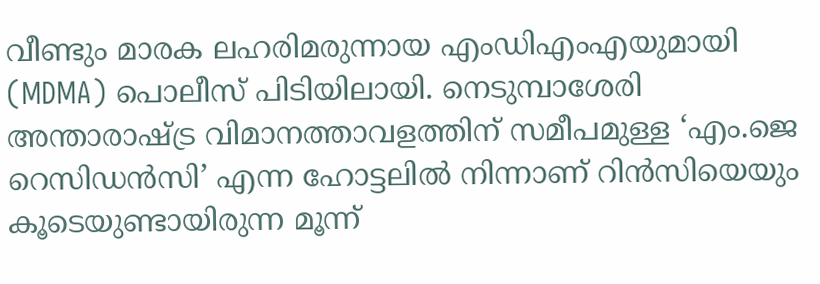വീണ്ടും മാരക ലഹരിമരുന്നായ എംഡിഎംഎയുമായി (MDMA) പൊലീസ് പിടിയിലായി. നെടുമ്പാശേരി അന്താരാഷ്ട്ര വിമാനത്താവളത്തിന് സമീപമുള്ള ‘എം.ജെ റെസിഡൻസി’ എന്ന ഹോട്ടലിൽ നിന്നാണ് റിൻസിയെയും കൂടെയുണ്ടായിരുന്ന മൂന്ന്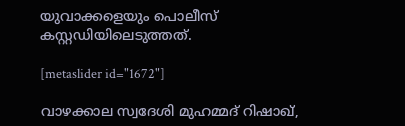യുവാക്കളെയും പൊലീസ് കസ്റ്റഡിയിലെടുത്തത്.

[metaslider id="1672"]

വാഴക്കാല സ്വദേശി മുഹമ്മദ് റിഷാഖ്,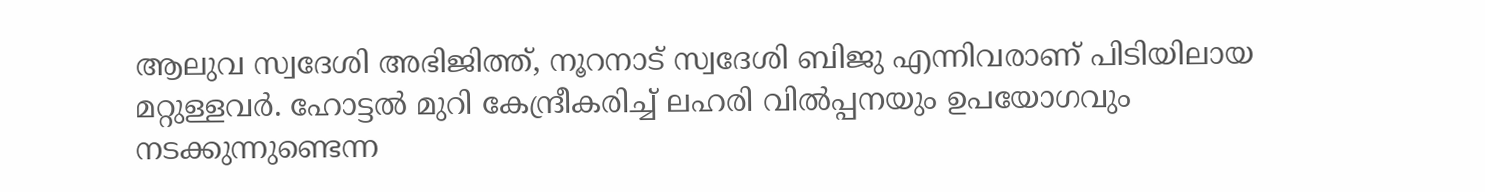ആലുവ സ്വദേശി അഭിജിത്ത്, നൂറനാട് സ്വദേശി ബിജു എന്നിവരാണ് പിടിയിലായ മറ്റുള്ളവർ. ഹോട്ടൽ മുറി കേന്ദ്രീകരിച്ച് ലഹരി വിൽപ്പനയും ഉപയോഗവും നടക്കുന്നുണ്ടെന്ന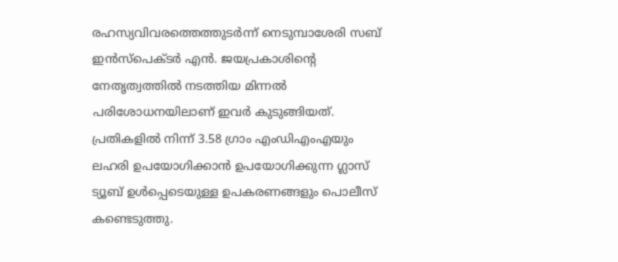രഹസ്യവിവരത്തെത്തുടർന്ന് നെടുമ്പാശേരി സബ് ഇൻസ്‌പെക്ടർ എൻ. ജയപ്രകാശിന്റെ നേതൃത്വത്തിൽ നടത്തിയ മിന്നൽ പരിശോധനയിലാണ് ഇവർ കുടുങ്ങിയത്. പ്രതികളിൽ നിന്ന് 3.58 ഗ്രാം എംഡിഎംഎയും ലഹരി ഉപയോഗിക്കാൻ ഉപയോഗിക്കുന്ന ഗ്ലാസ് ട്യൂബ് ഉൾപ്പെടെയുള്ള ഉപകരണങ്ങളും പൊലീസ് കണ്ടെടുത്തു.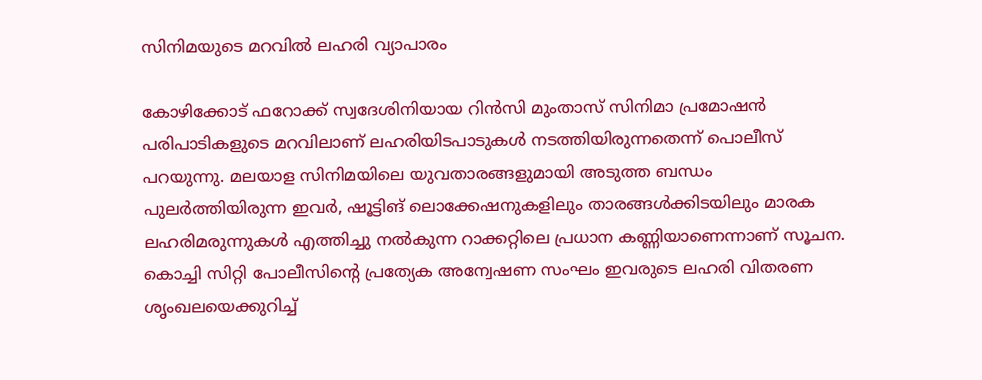സിനിമയുടെ മറവിൽ ലഹരി വ്യാപാരം

കോഴിക്കോട് ഫറോക്ക് സ്വദേശിനിയായ റിൻസി മുംതാസ് സിനിമാ പ്രമോഷൻ പരിപാടികളുടെ മറവിലാണ് ലഹരിയിടപാടുകൾ നടത്തിയിരുന്നതെന്ന് പൊലീസ് പറയുന്നു. മലയാള സിനിമയിലെ യുവതാരങ്ങളുമായി അടുത്ത ബന്ധം പുലർത്തിയിരുന്ന ഇവർ, ഷൂട്ടിങ് ലൊക്കേഷനുകളിലും താരങ്ങൾക്കിടയിലും മാരക ലഹരിമരുന്നുകൾ എത്തിച്ചു നൽകുന്ന റാക്കറ്റിലെ പ്രധാന കണ്ണിയാണെന്നാണ് സൂചന. കൊച്ചി സിറ്റി പോലീസിന്റെ പ്രത്യേക അന്വേഷണ സംഘം ഇവരുടെ ലഹരി വിതരണ ശൃംഖലയെക്കുറിച്ച്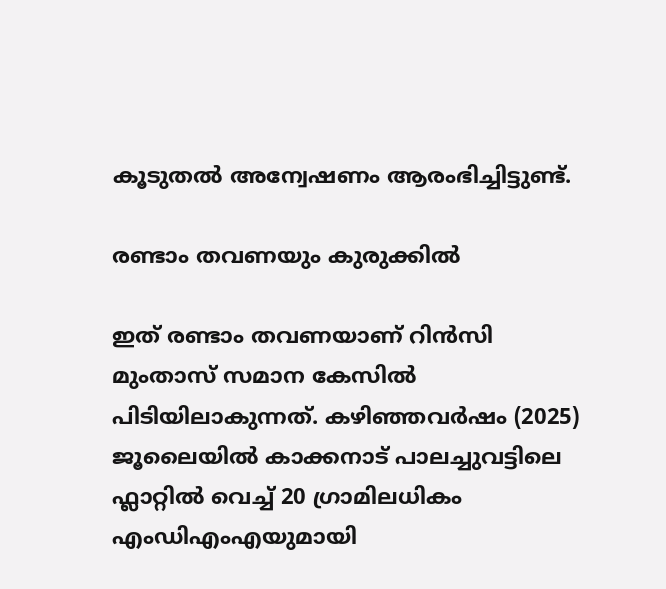കൂടുതൽ അന്വേഷണം ആരംഭിച്ചിട്ടുണ്ട്.

രണ്ടാം തവണയും കുരുക്കിൽ

ഇത് രണ്ടാം തവണയാണ് റിൻസി മുംതാസ് സമാന കേസിൽ പിടിയിലാകുന്നത്. കഴിഞ്ഞവർഷം (2025) ജൂലൈയിൽ കാക്കനാട് പാലച്ചുവട്ടിലെ ഫ്ലാറ്റിൽ വെച്ച് 20 ഗ്രാമിലധികം എംഡിഎംഎയുമായി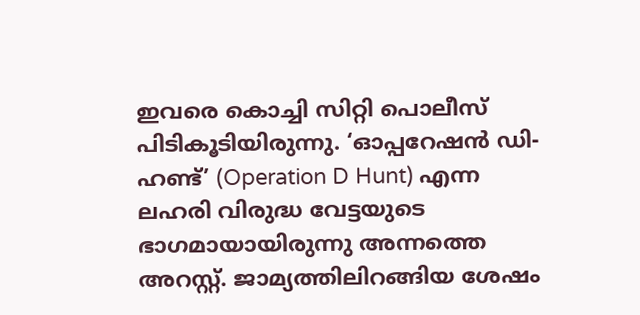ഇവരെ കൊച്ചി സിറ്റി പൊലീസ് പിടികൂടിയിരുന്നു. ‘ഓപ്പറേഷൻ ഡി-ഹണ്ട്’ (Operation D Hunt) എന്ന ലഹരി വിരുദ്ധ വേട്ടയുടെ ഭാഗമായായിരുന്നു അന്നത്തെ അറസ്റ്റ്. ജാമ്യത്തിലിറങ്ങിയ ശേഷം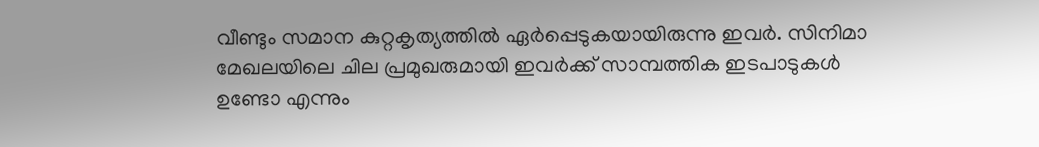വീണ്ടും സമാന കുറ്റകൃത്യത്തിൽ ഏർപ്പെടുകയായിരുന്നു ഇവർ. സിനിമാ മേഖലയിലെ ചില പ്രമുഖരുമായി ഇവർക്ക് സാമ്പത്തിക ഇടപാടുകൾ ഉണ്ടോ എന്നും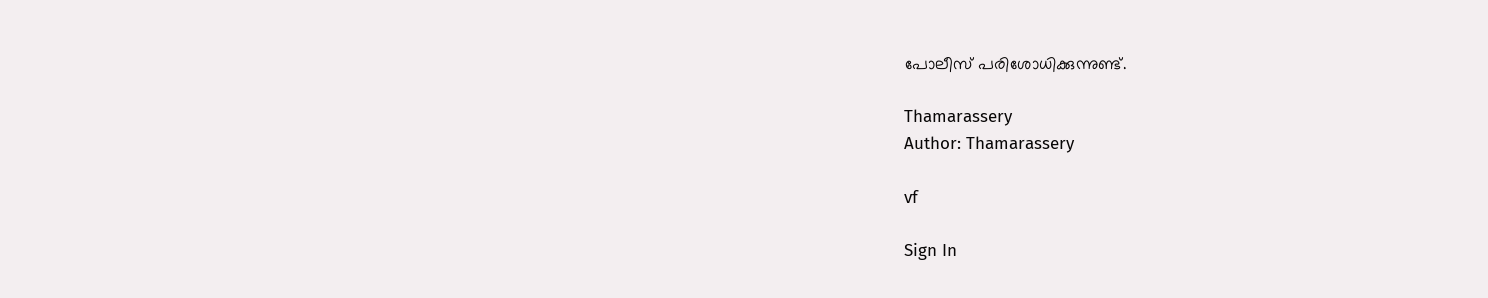പോലീസ് പരിശോധിക്കുന്നുണ്ട്.

Thamarassery
Author: Thamarassery

vf

Sign In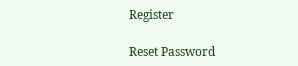Register

Reset Password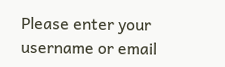Please enter your username or email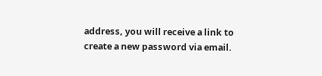address, you will receive a link to create a new password via email.